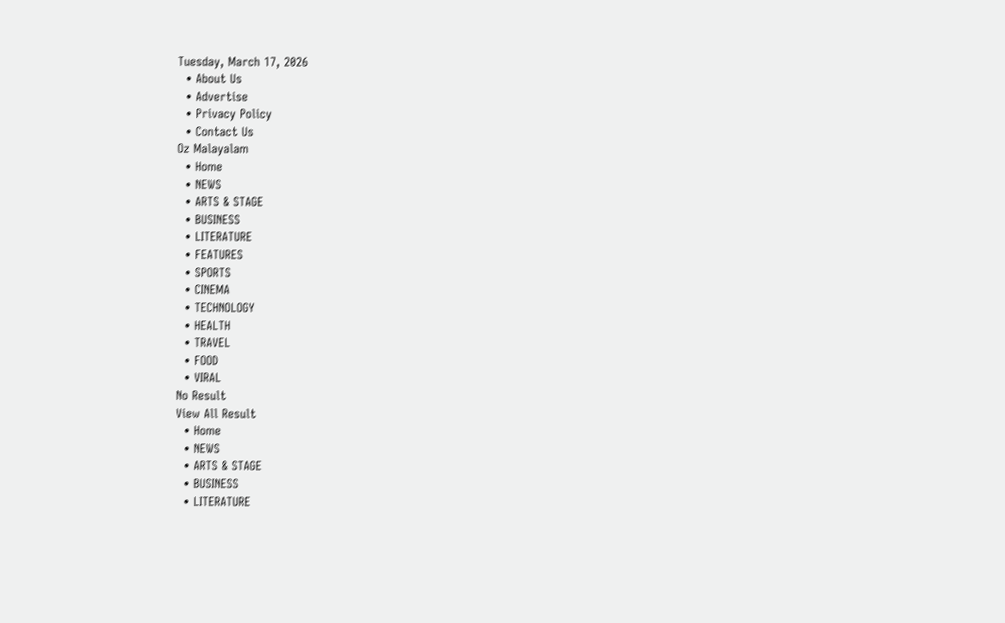Tuesday, March 17, 2026
  • About Us
  • Advertise
  • Privacy Policy
  • Contact Us
Oz Malayalam
  • Home
  • NEWS
  • ARTS & STAGE
  • BUSINESS
  • LITERATURE
  • FEATURES
  • SPORTS
  • CINEMA
  • TECHNOLOGY
  • HEALTH
  • TRAVEL
  • FOOD
  • VIRAL
No Result
View All Result
  • Home
  • NEWS
  • ARTS & STAGE
  • BUSINESS
  • LITERATURE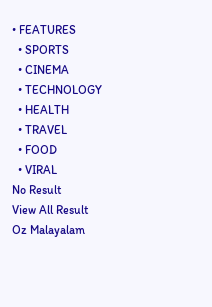• FEATURES
  • SPORTS
  • CINEMA
  • TECHNOLOGY
  • HEALTH
  • TRAVEL
  • FOOD
  • VIRAL
No Result
View All Result
Oz Malayalam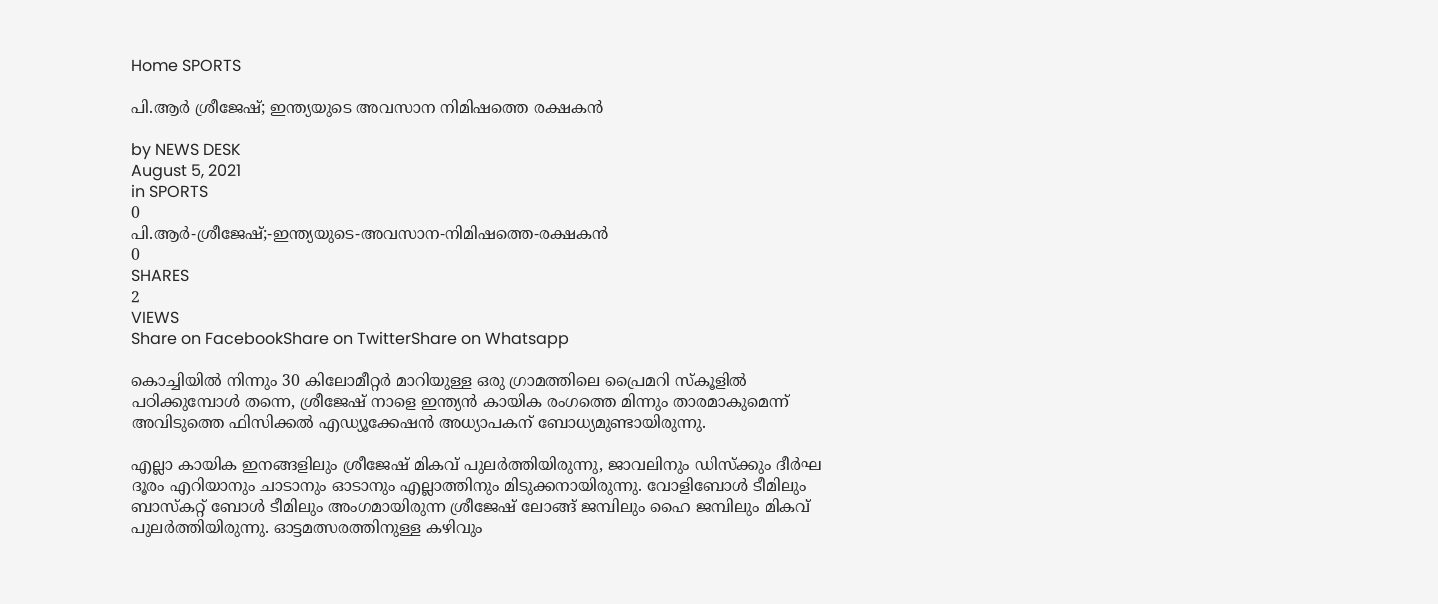Home SPORTS

പി.ആർ ശ്രീജേഷ്; ഇന്ത്യയുടെ അവസാന നിമിഷത്തെ രക്ഷകൻ

by NEWS DESK
August 5, 2021
in SPORTS
0
പി.ആർ-ശ്രീജേഷ്;-ഇന്ത്യയുടെ-അവസാന-നിമിഷത്തെ-രക്ഷകൻ
0
SHARES
2
VIEWS
Share on FacebookShare on TwitterShare on Whatsapp

കൊച്ചിയിൽ നിന്നും 30 കിലോമീറ്റർ മാറിയുള്ള ഒരു ഗ്രാമത്തിലെ പ്രൈമറി സ്കൂളിൽ പഠിക്കുമ്പോൾ തന്നെ, ശ്രീജേഷ് നാളെ ഇന്ത്യൻ കായിക രംഗത്തെ മിന്നും താരമാകുമെന്ന് അവിടുത്തെ ഫിസിക്കൽ എഡ്യൂക്കേഷൻ അധ്യാപകന് ബോധ്യമുണ്ടായിരുന്നു.

എല്ലാ കായിക ഇനങ്ങളിലും ശ്രീജേഷ് മികവ് പുലർത്തിയിരുന്നു, ജാവലിനും ഡിസ്‌ക്കും ദീർഘ ദൂരം എറിയാനും ചാടാനും ഓടാനും എല്ലാത്തിനും മിടുക്കനായിരുന്നു. വോളിബോൾ ടീമിലും ബാസ്‌കറ്റ് ബോൾ ടീമിലും അംഗമായിരുന്ന ശ്രീജേഷ് ലോങ്ങ് ജമ്പിലും ഹൈ ജമ്പിലും മികവ് പുലർത്തിയിരുന്നു. ഓട്ടമത്സരത്തിനുള്ള കഴിവും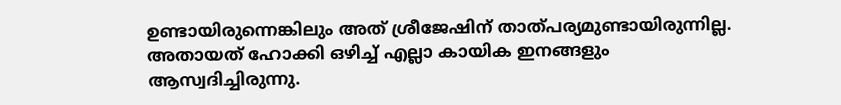ഉണ്ടായിരുന്നെങ്കിലും അത് ശ്രീജേഷിന് താത്പര്യമുണ്ടായിരുന്നില്ല. അതായത് ഹോക്കി ഒഴിച്ച് എല്ലാ കായിക ഇനങ്ങളും ആസ്വദിച്ചിരുന്നു.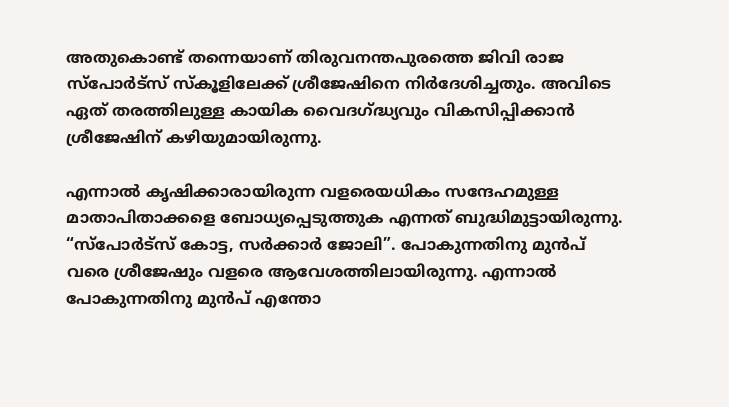അതുകൊണ്ട് തന്നെയാണ് തിരുവനന്തപുരത്തെ ജിവി രാജ സ്പോർട്സ് സ്കൂളിലേക്ക് ശ്രീജേഷിനെ നിർദേശിച്ചതും. അവിടെ ഏത് തരത്തിലുള്ള കായിക വൈദഗ്ദ്ധ്യവും വികസിപ്പിക്കാൻ ശ്രീജേഷിന് കഴിയുമായിരുന്നു.

എന്നാൽ കൃഷിക്കാരായിരുന്ന വളരെയധികം സന്ദേഹമുള്ള മാതാപിതാക്കളെ ബോധ്യപ്പെടുത്തുക എന്നത് ബുദ്ധിമുട്ടായിരുന്നു. “സ്പോർട്സ് കോട്ട, സർക്കാർ ജോലി”. പോകുന്നതിനു മുൻപ് വരെ ശ്രീജേഷും വളരെ ആവേശത്തിലായിരുന്നു. എന്നാൽ പോകുന്നതിനു മുൻപ് എന്തോ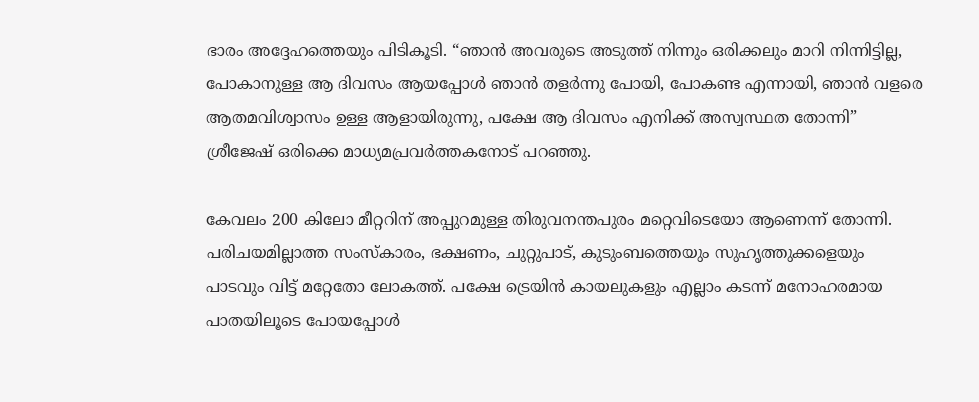ഭാരം അദ്ദേഹത്തെയും പിടികൂടി. “ഞാൻ അവരുടെ അടുത്ത് നിന്നും ഒരിക്കലും മാറി നിന്നിട്ടില്ല, പോകാനുള്ള ആ ദിവസം ആയപ്പോൾ ഞാൻ തളർന്നു പോയി, പോകണ്ട എന്നായി, ഞാൻ വളരെ ആതമവിശ്വാസം ഉള്ള ആളായിരുന്നു, പക്ഷേ ആ ദിവസം എനിക്ക് അസ്വസ്ഥത തോന്നി” ശ്രീജേഷ് ഒരിക്കെ മാധ്യമപ്രവർത്തകനോട് പറഞ്ഞു.

കേവലം 200 കിലോ മീറ്ററിന് അപ്പുറമുള്ള തിരുവനന്തപുരം മറ്റെവിടെയോ ആണെന്ന് തോന്നി. പരിചയമില്ലാത്ത സംസ്‍കാരം, ഭക്ഷണം, ചുറ്റുപാട്, കുടുംബത്തെയും സുഹൃത്തുക്കളെയും പാടവും വിട്ട് മറ്റേതോ ലോകത്ത്. പക്ഷേ ട്രെയിൻ കായലുകളും എല്ലാം കടന്ന് മനോഹരമായ പാതയിലൂടെ പോയപ്പോൾ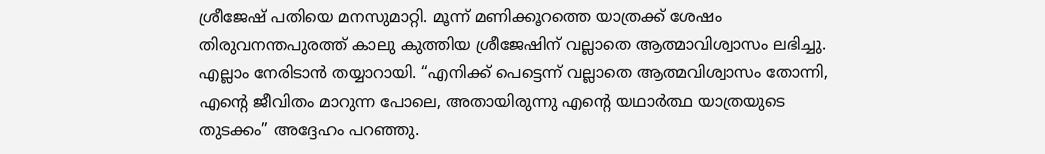ശ്രീജേഷ് പതിയെ മനസുമാറ്റി. മൂന്ന് മണിക്കൂറത്തെ യാത്രക്ക് ശേഷം തിരുവനന്തപുരത്ത് കാലു കുത്തിയ ശ്രീജേഷിന് വല്ലാതെ ആത്മാവിശ്വാസം ലഭിച്ചു. എല്ലാം നേരിടാൻ തയ്യാറായി. “എനിക്ക് പെട്ടെന്ന് വല്ലാതെ ആത്മവിശ്വാസം തോന്നി, എന്റെ ജീവിതം മാറുന്ന പോലെ, അതായിരുന്നു എന്റെ യഥാർത്ഥ യാത്രയുടെ തുടക്കം” അദ്ദേഹം പറഞ്ഞു.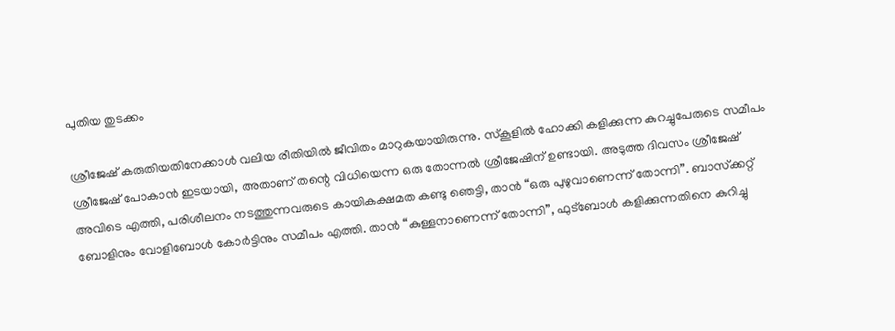പുതിയ തുടക്കം

ശ്രീജേഷ് കരുതിയതിനേക്കാൾ വലിയ രീതിയിൽ ജീവിതം മാറുകയായിരുന്നു. സ്കൂളിൽ ഹോക്കി കളിക്കുന്ന കുറച്ചുപേരുടെ സമീപം ശ്രീജേഷ് പോകാൻ ഇടയായി, അതാണ് തന്റെ വിധിയെന്ന ഒരു തോന്നൽ ശ്രീജേഷിന് ഉണ്ടായി. അടുത്ത ദിവസം ശ്രീജേഷ് അവിടെ എത്തി, പരിശീലനം നടത്തുന്നവരുടെ കായികക്ഷമത കണ്ടു ഞെട്ടി, താൻ “ഒരു പുഴുവാണെന്ന് തോന്നി”. ബാസ്‌ക്കറ്റ് ബോളിനും വോളിബോൾ കോർട്ടിനും സമീപം എത്തി. താൻ “കുള്ളനാണെന്ന് തോന്നി”, ഫുട്ബോൾ കളിക്കുന്നതിനെ കുറിച്ചു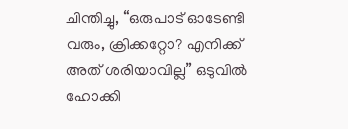ചിന്തിച്ചു, “ഒരുപാട് ഓടേണ്ടി വരും, ക്രിക്കറ്റോ? എനിക്ക് അത് ശരിയാവില്ല” ഒടുവിൽ ഹോക്കി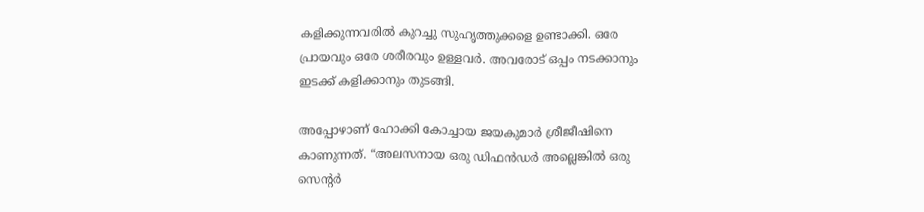കളിക്കുന്നവരിൽ കുറച്ചു സുഹൃത്തുക്കളെ ഉണ്ടാക്കി. ഒരേ പ്രായവും ഒരേ ശരീരവും ഉള്ളവർ. അവരോട് ഒപ്പം നടക്കാനും ഇടക്ക് കളിക്കാനും തുടങ്ങി.

അപ്പോഴാണ് ഹോക്കി കോച്ചായ ജയകുമാർ ശ്രീജീഷിനെ കാണുന്നത്. “അലസനായ ഒരു ഡിഫൻഡർ അല്ലെങ്കിൽ ഒരു സെന്റർ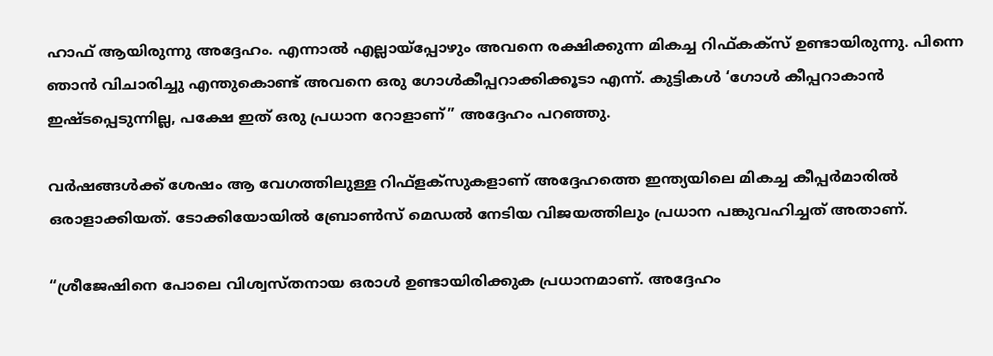ഹാഫ് ആയിരുന്നു അദ്ദേഹം. എന്നാൽ എല്ലായ്പ്പോഴും അവനെ രക്ഷിക്കുന്ന മികച്ച റിഫ്കക്സ് ഉണ്ടായിരുന്നു. പിന്നെ ഞാൻ വിചാരിച്ചു എന്തുകൊണ്ട് അവനെ ഒരു ഗോൾകീപ്പറാക്കിക്കൂടാ എന്ന്. കുട്ടികൾ ‘ഗോൾ കീപ്പറാകാൻ ഇഷ്ടപ്പെടുന്നില്ല, പക്ഷേ ഇത് ഒരു പ്രധാന റോളാണ്” അദ്ദേഹം പറഞ്ഞു.

വർഷങ്ങൾക്ക് ശേഷം ആ വേഗത്തിലുള്ള റിഫ്ളക്സുകളാണ് അദ്ദേഹത്തെ ഇന്ത്യയിലെ മികച്ച കീപ്പർമാരിൽ ഒരാളാക്കിയത്. ടോക്കിയോയിൽ ബ്രോൺസ് മെഡൽ നേടിയ വിജയത്തിലും പ്രധാന പങ്കുവഹിച്ചത് അതാണ്.

“ശ്രീജേഷിനെ പോലെ വിശ്വസ്തനായ ഒരാൾ ഉണ്ടായിരിക്കുക പ്രധാനമാണ്. അദ്ദേഹം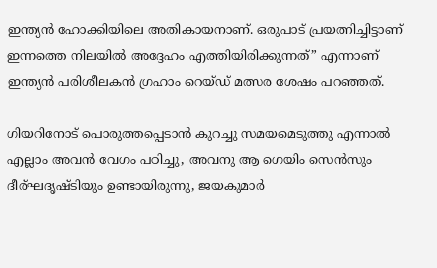ഇന്ത്യൻ ഹോക്കിയിലെ അതികായനാണ്. ഒരുപാട് പ്രയത്നിച്ചിട്ടാണ് ഇന്നത്തെ നിലയിൽ അദ്ദേഹം എത്തിയിരിക്കുന്നത്” എന്നാണ് ഇന്ത്യൻ പരിശീലകൻ ഗ്രഹാം റെയ്ഡ് മത്സര ശേഷം പറഞ്ഞത്.

ഗിയറിനോട് പൊരുത്തപ്പെടാൻ കുറച്ചു സമയമെടുത്തു എന്നാൽ എല്ലാം അവൻ വേഗം പഠിച്ചു, അവനു ആ ഗെയിം സെൻസും ദീര്ഘദൃഷ്ടിയും ഉണ്ടായിരുന്നു, ജയകുമാർ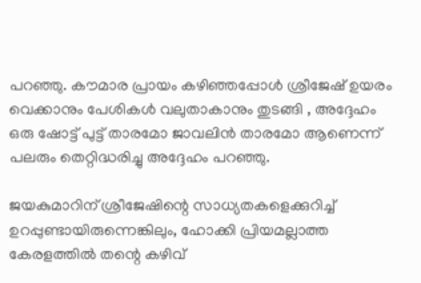പറഞ്ഞു. കൗമാര പ്രായം കഴിഞ്ഞപ്പോൾ ശ്രീജേഷ് ഉയരം വെക്കാനും പേശികൾ വലുതാകാനും തുടങ്ങി , അദ്ദേഹം ഒരു ഷോട്ട് പുട്ട് താരമോ ജാവലിൻ താരമോ ആണെന്ന് പലരും തെറ്റിദ്ധരിച്ചു അദ്ദേഹം പറഞ്ഞു.

ജയകുമാറിന് ശ്രീജേഷിന്റെ സാധ്യതകളെക്കുറിച്ച് ഉറപ്പുണ്ടായിരുന്നെങ്കിലും, ഹോക്കി പ്രിയമല്ലാത്ത കേരളത്തിൽ തന്റെ കഴിവ്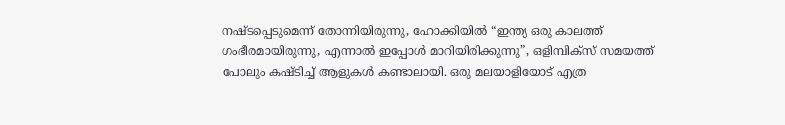നഷ്ടപ്പെടുമെന്ന് തോന്നിയിരുന്നു, ഹോക്കിയിൽ “ഇന്ത്യ ഒരു കാലത്ത് ഗംഭീരമായിരുന്നു, എന്നാൽ ഇപ്പോൾ മാറിയിരിക്കുന്നു”, ഒളിമ്പിക്സ് സമയത്ത് പോലും കഷ്ടിച്ച് ആളുകൾ കണ്ടാലായി. ഒരു മലയാളിയോട് എത്ര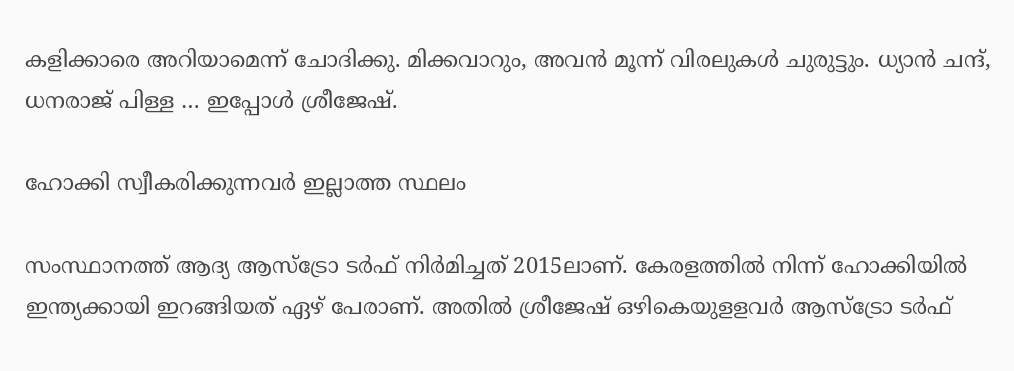കളിക്കാരെ അറിയാമെന്ന് ചോദിക്കു. മിക്കവാറും, അവൻ മൂന്ന് വിരലുകൾ ചുരുട്ടും. ധ്യാൻ ചന്ദ്, ധനരാജ് പിള്ള … ഇപ്പോൾ ശ്രീജേഷ്.

ഹോക്കി സ്വീകരിക്കുന്നവർ ഇല്ലാത്ത സ്ഥലം

സംസ്ഥാനത്ത് ആദ്യ ആസ്ട്രോ ടർഫ് നിർമിച്ചത് 2015ലാണ്. കേരളത്തിൽ നിന്ന് ഹോക്കിയിൽ ഇന്ത്യക്കായി ഇറങ്ങിയത് ഏഴ് പേരാണ്. അതിൽ ശ്രീജേഷ് ഒഴികെയുളളവർ ആസ്ട്രോ ടർഫ്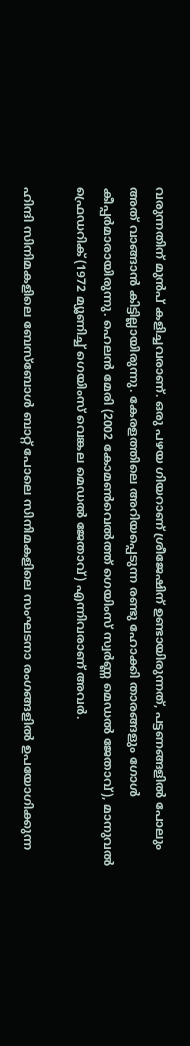വരുന്നതിന് മുൻപ് കളിച്ചവരാണ്. ഒരു പഴയ ഗിയറാണ് ശ്രീജേഷിന് ഉണ്ടായിരുന്നത്, പട്ടണങ്ങളിൽ പോലും അത് വാങ്ങാൻ കിട്ടില്ലായിരുന്നു. കേരളത്തിലെ അറിയപ്പെടുന്ന രണ്ടു ഹോക്കി താരങ്ങളും ഗോൾ കീപ്പർമാരായിരുന്നു. ഹെലൻ മേരി (2002 കോമൺ‌വെൽത്ത് ഗെയിംസ് സ്വർണ്ണ മെഡൽ ജേതാവ്), മാനുവൽ ഫ്രെഡറിക് (1972 മ്യൂണിച്ച് ഗെയിംസ് വെങ്കല മെഡൽ ജേതാവ്) എന്നിവരാണ് അവർ.

ഹിന്ദി സിനിമകളിലെ ബേസ്ബോൾ ബാറ്റ് പോലെ സിനിമകളിലെ സംഘടനാ രംഗങ്ങളിൽ ഉപയോഗിക്കുന്ന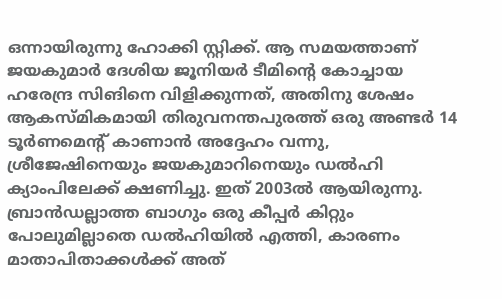ഒന്നായിരുന്നു ഹോക്കി സ്റ്റിക്ക്. ആ സമയത്താണ് ജയകുമാർ ദേശിയ ജൂനിയർ ടീമിന്റെ കോച്ചായ ഹരേന്ദ്ര സിങിനെ വിളിക്കുന്നത്, അതിനു ശേഷം ആകസ്മികമായി തിരുവനന്തപുരത്ത് ഒരു അണ്ടർ 14 ടൂർണമെന്റ് കാണാൻ അദ്ദേഹം വന്നു, ശ്രീജേഷിനെയും ജയകുമാറിനെയും ഡൽഹി ക്യാംപിലേക്ക് ക്ഷണിച്ചു. ഇത് 2003ൽ ആയിരുന്നു. ബ്രാൻഡല്ലാത്ത ബാഗും ഒരു കീപ്പർ കിറ്റും പോലുമില്ലാതെ ഡൽഹിയിൽ എത്തി, കാരണം മാതാപിതാക്കൾക്ക് അത്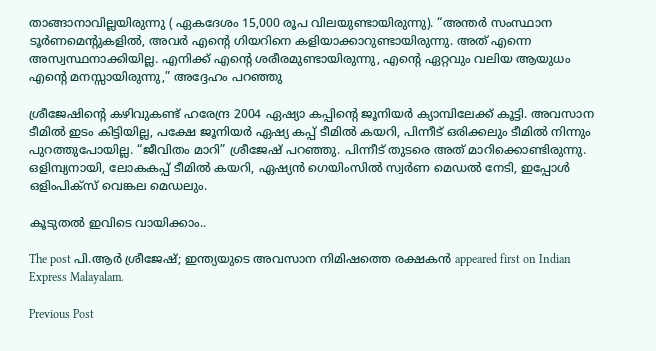താങ്ങാനാവില്ലയിരുന്നു ( ഏകദേശം 15,000 രൂപ വിലയുണ്ടായിരുന്നു). “അന്തർ സംസ്ഥാന ടൂർണമെന്റുകളിൽ, അവർ എന്റെ ഗിയറിനെ കളിയാക്കാറുണ്ടായിരുന്നു. അത് എന്നെ അസ്വസ്ഥനാക്കിയില്ല. എനിക്ക് എന്റെ ശരീരമുണ്ടായിരുന്നു, എന്റെ ഏറ്റവും വലിയ ആയുധം എന്റെ മനസ്സായിരുന്നു,” അദ്ദേഹം പറഞ്ഞു

ശ്രീജേഷിന്റെ കഴിവുകണ്ട് ഹരേന്ദ്ര 2004 ഏഷ്യാ കപ്പിന്റെ ജൂനിയർ ക്യാമ്പിലേക്ക് കൂട്ടി. അവസാന ടീമിൽ ഇടം കിട്ടിയില്ല, പക്ഷേ ജൂനിയർ ഏഷ്യ കപ്പ് ടീമിൽ കയറി, പിന്നീട് ഒരിക്കലും ടീമിൽ നിന്നും പുറത്തുപോയില്ല. “ജീവിതം മാറി” ശ്രീജേഷ് പറഞ്ഞു. പിന്നീട് തുടരെ അത് മാറിക്കൊണ്ടിരുന്നു. ഒളിമ്പ്യനായി, ലോകകപ്പ് ടീമിൽ കയറി, ഏഷ്യൻ ഗെയിംസിൽ സ്വർണ മെഡൽ നേടി, ഇപ്പോൾ ഒളിംപിക്സ് വെങ്കല മെഡലും.

കൂടുതൽ ഇവിടെ വായിക്കാം..

The post പി.ആർ ശ്രീജേഷ്; ഇന്ത്യയുടെ അവസാന നിമിഷത്തെ രക്ഷകൻ appeared first on Indian Express Malayalam.

Previous Post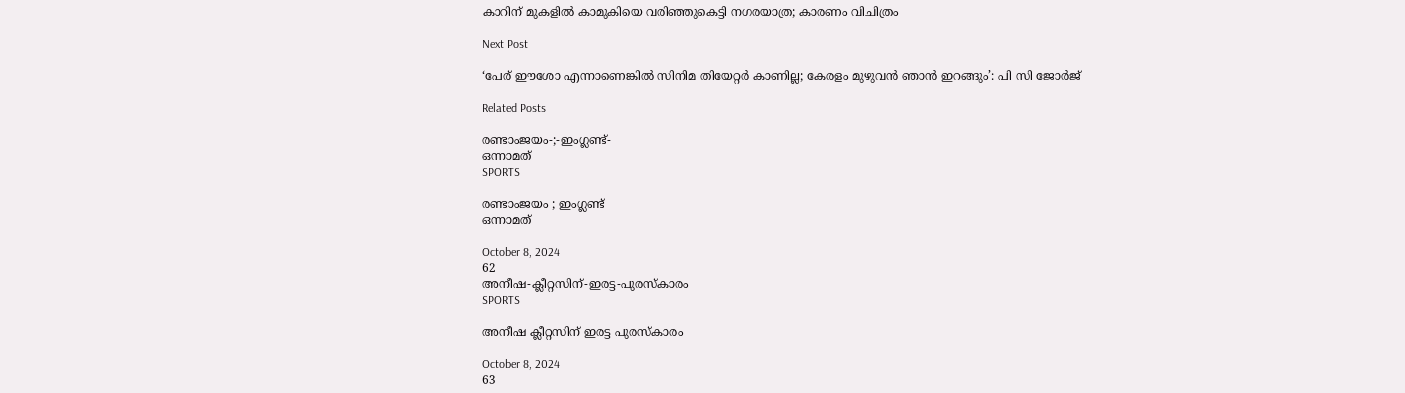കാറിന് മുകളിൽ കാമുകിയെ വരിഞ്ഞുകെട്ടി നഗരയാത്ര; കാരണം വിചിത്രം

Next Post

‘പേര് ഈശോ എന്നാണെങ്കിൽ സിനിമ തിയേറ്റർ കാണില്ല; കേരളം മുഴുവൻ ഞാൻ ഇറങ്ങും’: പി സി ജോർജ്

Related Posts

രണ്ടാംജയം-;-ഇംഗ്ലണ്ട്-
ഒന്നാമത്‌
SPORTS

രണ്ടാംജയം ; ഇംഗ്ലണ്ട്
ഒന്നാമത്‌

October 8, 2024
62
അനീഷ-ക്ലീറ്റസിന്-ഇരട്ട-പുരസ്കാരം
SPORTS

അനീഷ ക്ലീറ്റസിന് ഇരട്ട പുരസ്കാരം

October 8, 2024
63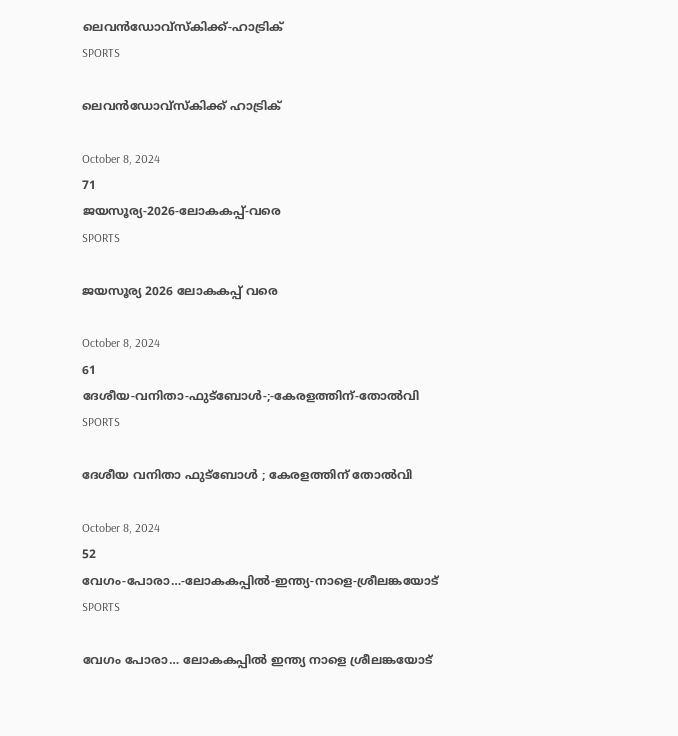ലെവൻഡോവ്‌സ്‌കിക്ക്‌-ഹാട്രിക്‌
SPORTS

ലെവൻഡോവ്‌സ്‌കിക്ക്‌ ഹാട്രിക്‌

October 8, 2024
71
ജയസൂര്യ-2026-ലോകകപ്പ്‌-വരെ
SPORTS

ജയസൂര്യ 2026 ലോകകപ്പ്‌ വരെ

October 8, 2024
61
ദേശീയ-വനിതാ-ഫുട്ബോൾ-;-കേരളത്തിന്-തോൽവി
SPORTS

ദേശീയ വനിതാ ഫുട്ബോൾ ; കേരളത്തിന് തോൽവി

October 8, 2024
52
വേഗം-പോരാ…-ലോകകപ്പിൽ-ഇന്ത്യ-നാളെ-ശ്രീലങ്കയോട്
SPORTS

വേഗം പോരാ… ലോകകപ്പിൽ ഇന്ത്യ നാളെ ശ്രീലങ്കയോട്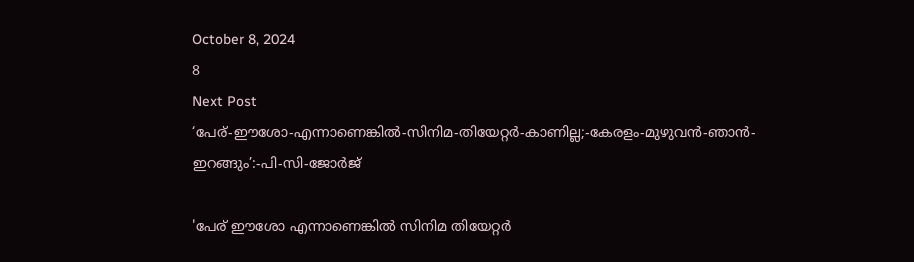October 8, 2024
8
Next Post
‘പേര്-ഈശോ-എന്നാണെങ്കിൽ-സിനിമ-തിയേറ്റർ-കാണില്ല;-കേരളം-മുഴുവൻ-ഞാൻ-ഇറങ്ങും’:-പി-സി-ജോർജ്

'പേര് ഈശോ എന്നാണെങ്കിൽ സിനിമ തിയേറ്റർ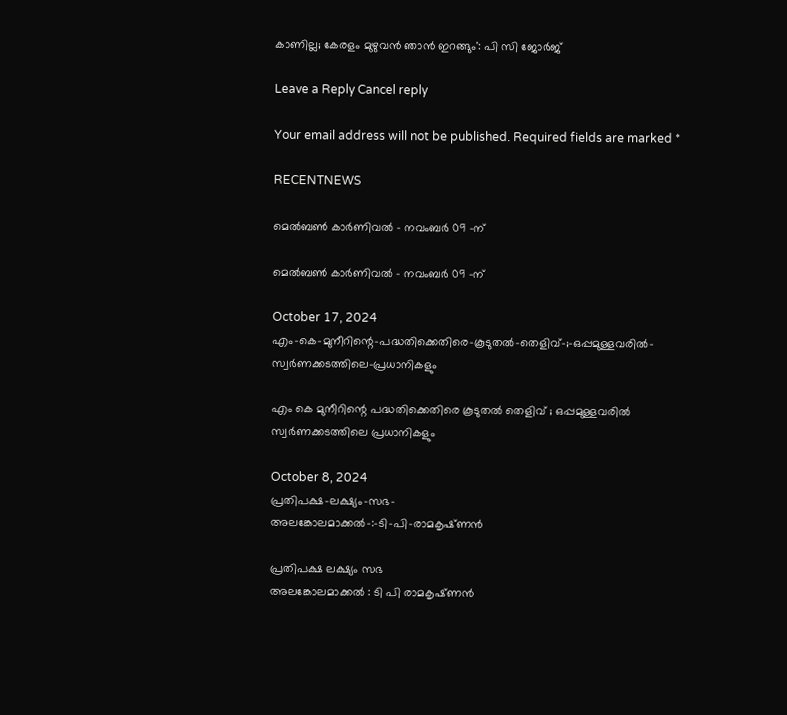കാണില്ല; കേരളം മുഴുവൻ ഞാൻ ഇറങ്ങും': പി സി ജോർജ്

Leave a Reply Cancel reply

Your email address will not be published. Required fields are marked *

RECENTNEWS

മെൽബൺ കാർണിവൽ – നവംബർ 09 -ന്

മെൽബൺ കാർണിവൽ – നവംബർ 09 -ന്

October 17, 2024
എം-കെ-മുനീറിന്റെ-പദ്ധതിക്കെതിരെ-കൂടുതൽ-തെളിവ്‌-;-ഒപ്പമുള്ളവരിൽ-
സ്വർണക്കടത്തിലെ-പ്രധാനികളും

എം കെ മുനീറിന്റെ പദ്ധതിക്കെതിരെ കൂടുതൽ തെളിവ്‌ ; ഒപ്പമുള്ളവരിൽ
സ്വർണക്കടത്തിലെ പ്രധാനികളും

October 8, 2024
പ്രതിപക്ഷ-ലക്ഷ്യം-സഭ-
അലങ്കോലമാക്കൽ-:-ടി-പി-രാമകൃഷ്‌ണൻ

പ്രതിപക്ഷ ലക്ഷ്യം സഭ
അലങ്കോലമാക്കൽ : ടി പി രാമകൃഷ്‌ണൻ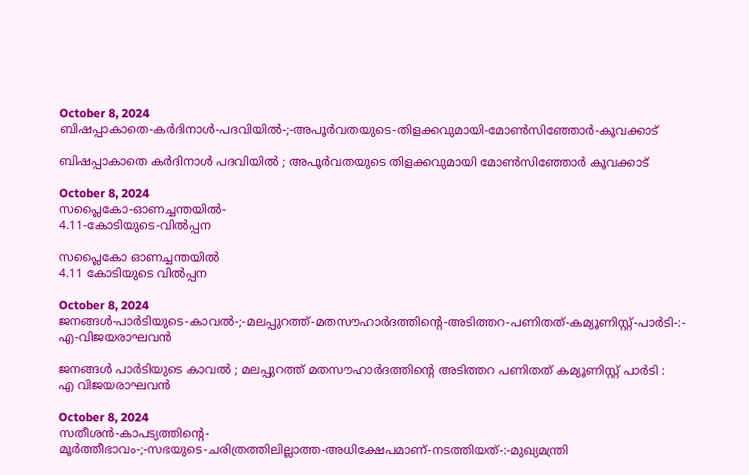October 8, 2024
ബിഷപ്പാകാതെ-കർദിനാൾ-പദവിയിൽ-;-അപൂർവതയുടെ-തിളക്കവുമായി-മോൺസിഞ്ഞോർ-കൂവക്കാട്‌

ബിഷപ്പാകാതെ കർദിനാൾ പദവിയിൽ ; അപൂർവതയുടെ തിളക്കവുമായി മോൺസിഞ്ഞോർ കൂവക്കാട്‌

October 8, 2024
സപ്ലൈകോ-ഓണച്ചന്തയിൽ-
4.11-കോടിയുടെ-വിൽപ്പന

സപ്ലൈകോ ഓണച്ചന്തയിൽ
4.11 കോടിയുടെ വിൽപ്പന

October 8, 2024
ജനങ്ങൾ-പാർടിയുടെ-കാവൽ-;-മലപ്പുറത്ത്-മതസൗഹാർദത്തിന്റെ-അടിത്തറ-പണിതത്-കമ്യൂണിസ്റ്റ്-പാർടി-:-
എ-വിജയരാഘവൻ

ജനങ്ങൾ പാർടിയുടെ കാവൽ ; മലപ്പുറത്ത് മതസൗഹാർദത്തിന്റെ അടിത്തറ പണിതത് കമ്യൂണിസ്റ്റ് പാർടി :
എ വിജയരാഘവൻ

October 8, 2024
സതീശൻ-കാപട്യത്തിന്റെ-
മൂർത്തീഭാവം-;-സഭയുടെ-ചരിത്രത്തിലില്ലാത്ത-അധിക്ഷേപമാണ്‌-നടത്തിയത്‌-:-മുഖ്യമന്ത്രി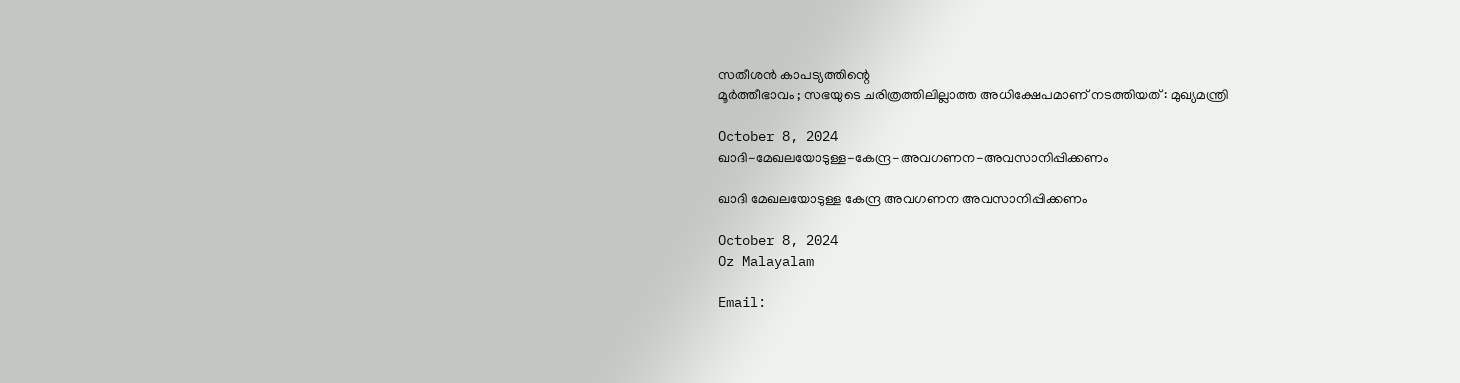സതീശൻ കാപട്യത്തിന്റെ
മൂർത്തീഭാവം ; സഭയുടെ ചരിത്രത്തിലില്ലാത്ത അധിക്ഷേപമാണ്‌ നടത്തിയത്‌ : മുഖ്യമന്ത്രി

October 8, 2024
ഖാദി-മേഖലയോടുള്ള-കേന്ദ്ര-അവഗണന-അവസാനിപ്പിക്കണം

ഖാദി മേഖലയോടുള്ള കേന്ദ്ര അവഗണന അവസാനിപ്പിക്കണം

October 8, 2024
Oz Malayalam

Email: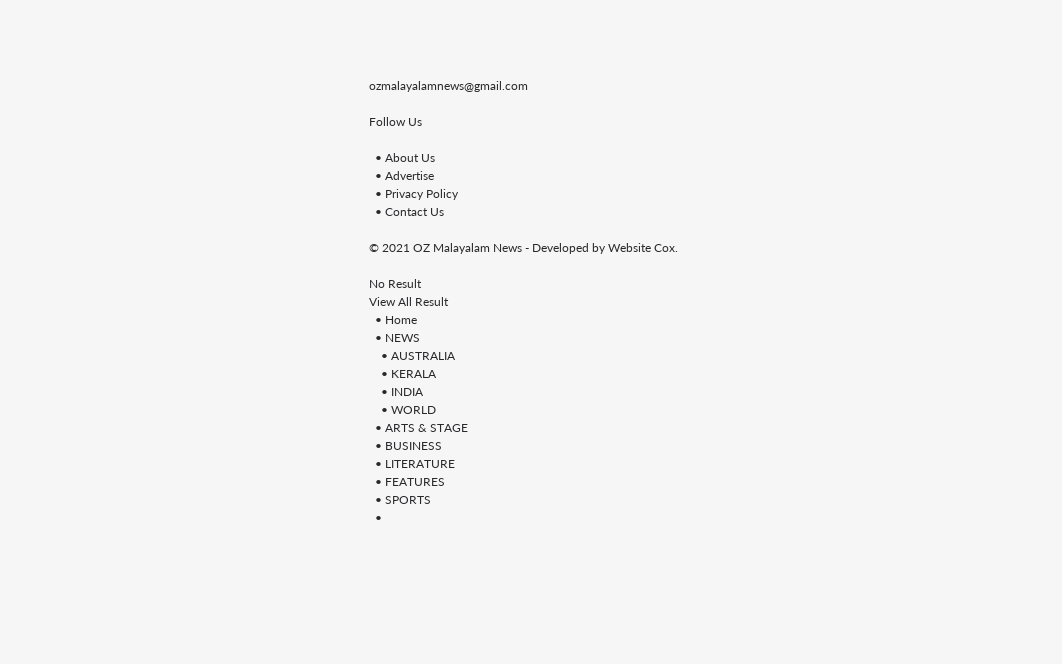ozmalayalamnews@gmail.com

Follow Us

  • About Us
  • Advertise
  • Privacy Policy
  • Contact Us

© 2021 OZ Malayalam News - Developed by Website Cox.

No Result
View All Result
  • Home
  • NEWS
    • AUSTRALIA
    • KERALA
    • INDIA
    • WORLD
  • ARTS & STAGE
  • BUSINESS
  • LITERATURE
  • FEATURES
  • SPORTS
  •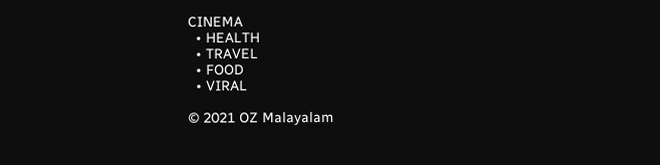CINEMA
  • HEALTH
  • TRAVEL
  • FOOD
  • VIRAL

© 2021 OZ Malayalam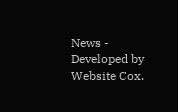News - Developed by Website Cox.